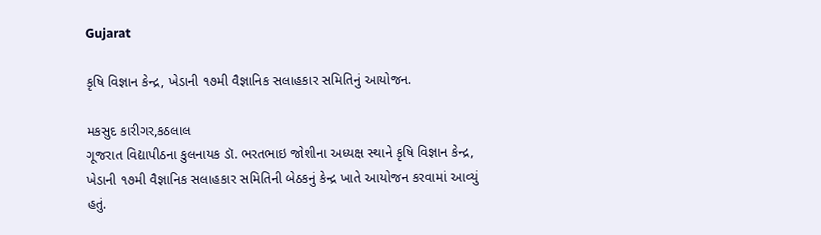Gujarat

કૃષિ વિજ્ઞાન કેન્દ્ર, ખેડાની ૧૭મી વૈજ્ઞાનિક સલાહકાર સમિતિનું આયોજન.

મકસુદ કારીગર,કઠલાલ
ગૂજરાત વિદ્યાપીઠના કુલનાયક ડૉ. ભરતભાઇ જોશીના અધ્યક્ષ સ્થાને કૃષિ વિજ્ઞાન કેન્દ્ર, ખેડાની ૧૭મી વૈજ્ઞાનિક સલાહકાર સમિતિની બેઠકનું કેન્દ્ર ખાતે આયોજન કરવામાં આવ્યું હતું.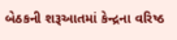બેઠકની શરૂઆતમાં કેન્દ્રના વરિષ્ઠ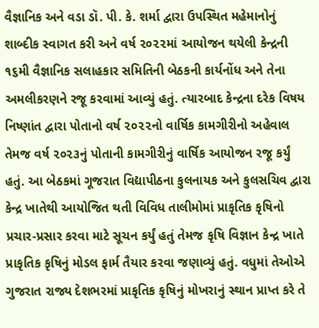વૈજ્ઞાનિક અને વડા ડૉ. પી. કે. શર્મા દ્વારા ઉપસ્થિત મહેમાનોનું શાબ્દીક સ્વાગત કરી અને વર્ષ ૨૦૨૨માં આયોજન થયેલી કેન્દ્રની ૧૬મી વૈજ્ઞાનિક સલાહકાર સમિતિની બેઠકની કાર્યનોંધ અને તેના અમલીકરણને રજૂ કરવામાં આવ્યું હતું. ત્યારબાદ કેન્દ્રના દરેક વિષય નિષ્ણાંત દ્વારા પોતાનો વર્ષ ૨૦૨૨નો વાર્ષિક કામગીરીનો અહેવાલ તેમજ વર્ષ ૨૦૨૩નું પોતાની કામગીરીનું વાર્ષિક આયોજન રજૂ કર્યું હતું. આ બેઠકમાં ગૂજરાત વિદ્યાપીઠના કુલનાયક અને કુલસચિવ દ્વારા કેન્દ્ર ખાતેથી આયોજિત થતી વિવિધ તાલીમોમાં પ્રાકૃતિક કૃષિનો પ્રચાર-પ્રસાર કરવા માટે સૂચન કર્યું હતું તેમજ કૃષિ વિજ્ઞાન કેન્દ્ર ખાતે પ્રાકૃતિક કૃષિનું મોડલ ફાર્મ તૈયાર કરવા જણાવ્યું હતું. વધુમાં તેઓએ ગુજરાત રાજ્ય દેશભરમાં પ્રાકૃતિક કૃષિનું મોખરાનું સ્થાન પ્રાપ્ત કરે તે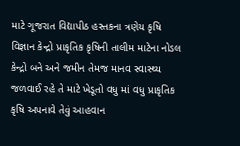માટે ગૂજરાત વિદ્યાપીઠ હસ્તકના ત્રણેય કૃષિ વિજ્ઞાન કેન્દ્રો પ્રાકૃતિક કૃષિની તાલીમ માટેના નોડલ કેન્દ્રો બને અને જમીન તેમજ માનવ સ્વાસ્થ્ય જળવાઈ રહે તે માટે ખેડૂતો વધુ માં વધુ પ્રાકૃતિક કૃષિ અપનાવે તેવું આહવાન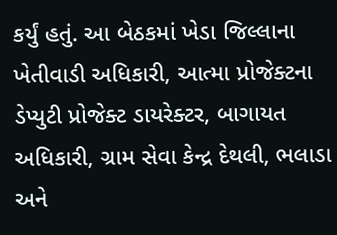કર્યું હતું. આ બેઠકમાં ખેડા જિલ્લાના ખેતીવાડી અધિકારી, આત્મા પ્રોજેક્ટના ડેપ્યુટી પ્રોજેક્ટ ડાયરેક્ટર, બાગાયત અધિકારી, ગ્રામ સેવા કેન્દ્ર દેથલી, ભલાડા અને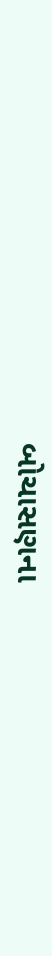બોચાસણના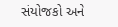સંયોજકો અને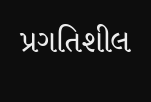પ્રગતિશીલ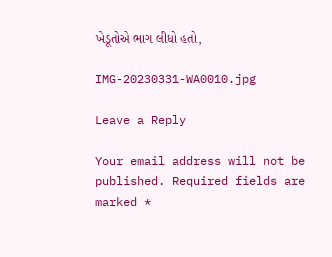ખેડૂતોએ ભાગ લીધો હતો,

IMG-20230331-WA0010.jpg

Leave a Reply

Your email address will not be published. Required fields are marked *